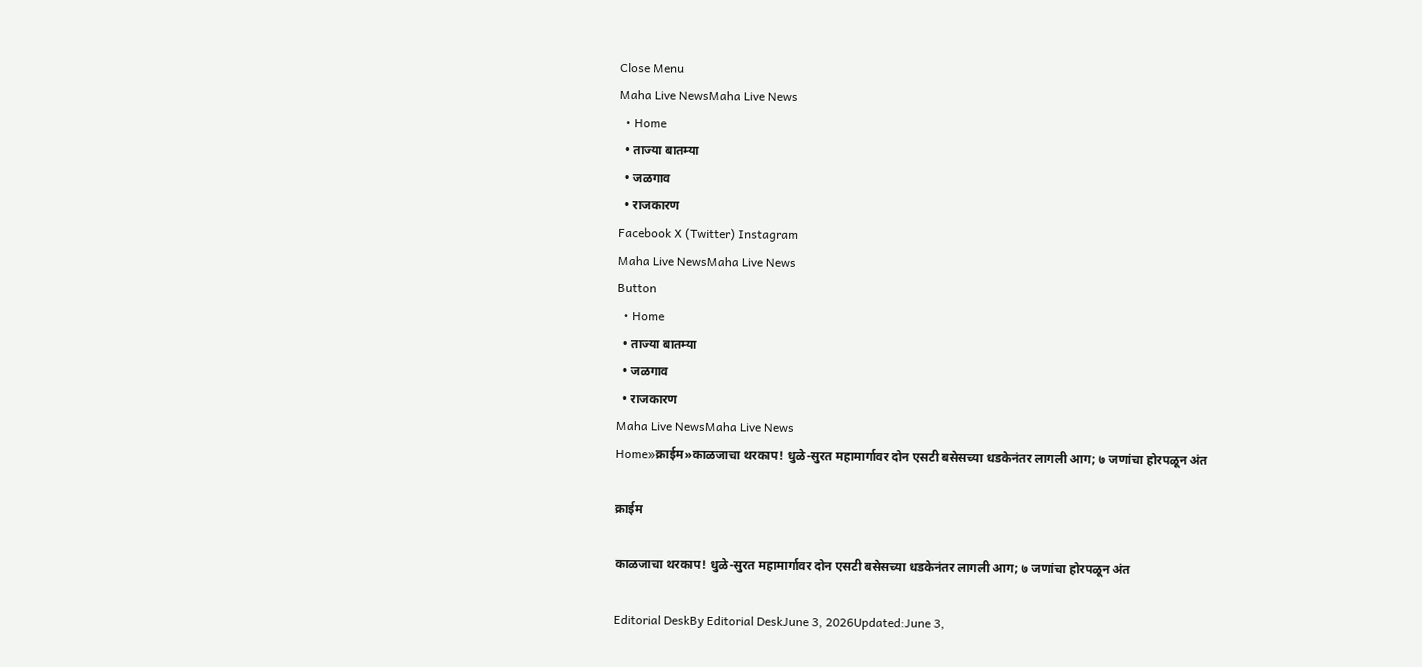Close Menu
Maha Live NewsMaha Live News
  • Home
  • ताज्या बातम्या
  • जळगाव
  • राजकारण
Facebook X (Twitter) Instagram
Maha Live NewsMaha Live News
Button
  • Home
  • ताज्या बातम्या
  • जळगाव
  • राजकारण
Maha Live NewsMaha Live News
Home»क्राईम»काळजाचा थरकाप! धुळे-सुरत महामार्गावर दोन एसटी बसेसच्या धडकेनंतर लागली आग; ७ जणांचा होरपळून अंत

क्राईम

काळजाचा थरकाप! धुळे-सुरत महामार्गावर दोन एसटी बसेसच्या धडकेनंतर लागली आग; ७ जणांचा होरपळून अंत

Editorial DeskBy Editorial DeskJune 3, 2026Updated:June 3,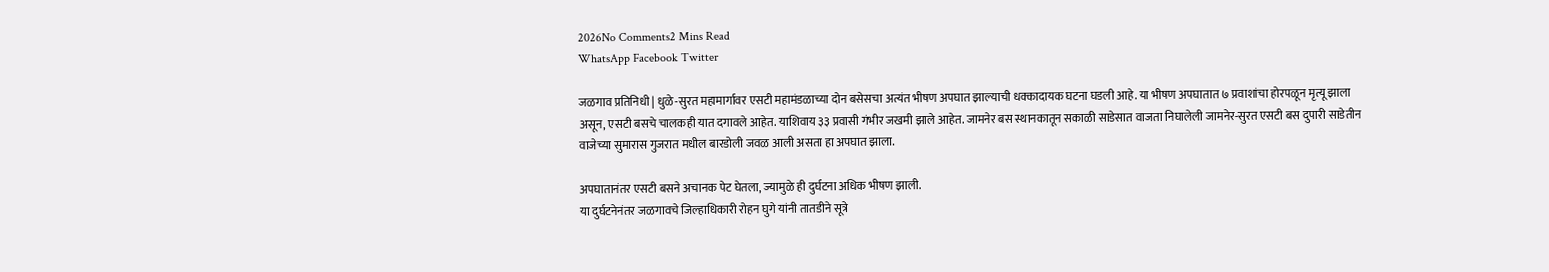2026No Comments2 Mins Read
WhatsApp Facebook Twitter

जळगाव प्रतिनिधी | धुळे-सुरत महामार्गावर एसटी महामंडळाच्या दोन बसेसचा अत्यंत भीषण अपघात झाल्याची धक्कादायक घटना घडली आहे. या भीषण अपघातात ७ प्रवाशांचा होरपळून मृत्यू झाला असून, एसटी बसचे चालकही यात दगावले आहेत. याशिवाय ३३ प्रवासी गंभीर जखमी झाले आहेत. जामनेर बस स्थानकातून सकाळी साडेसात वाजता निघालेली जामनेर-सुरत एसटी बस दुपारी साडेतीन वाजेच्या सुमारास गुजरात मधील बारडोली जवळ आली असता हा अपघात झाला.

अपघातानंतर एसटी बसने अचानक पेट घेतला, ज्यामुळे ही दुर्घटना अधिक भीषण झाली.
या दुर्घटनेनंतर जळगावचे जिल्हाधिकारी रोहन घुगे यांनी तातडीने सूत्रे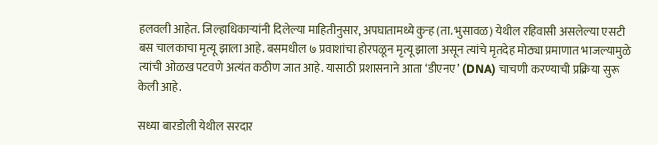हलवली आहेत. जिल्हाधिकार्‍यांनी दिलेल्या माहितीनुसार, अपघातामध्ये कुऱ्ह (ता. भुसावळ) येथील रहिवासी असलेल्या एसटी बस चालकाचा मृत्यू झाला आहे. बसमधील ७ प्रवाशांचा होरपळून मृत्यू झाला असून त्यांचे मृतदेह मोठ्या प्रमाणात भाजल्यामुळे त्यांची ओळख पटवणे अत्यंत कठीण जात आहे. यासाठी प्रशासनाने आता ‘डीएनए’ (DNA) चाचणी करण्याची प्रक्रिया सुरू केली आहे.

सध्या बारडोली येथील सरदार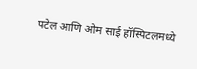पटेल आणि ओम साई हॉस्पिटलमध्ये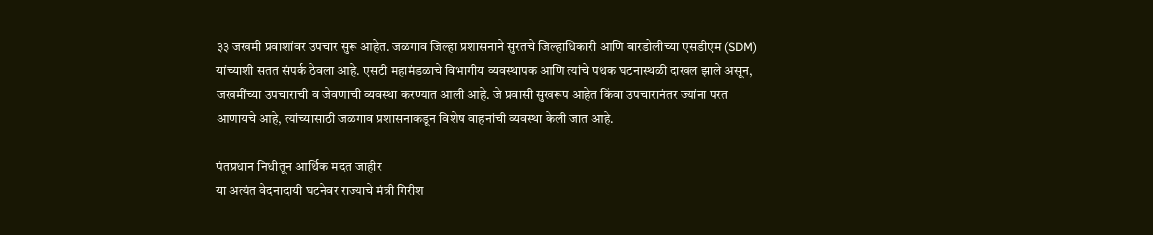३३ जखमी प्रवाशांवर उपचार सुरू आहेत. जळगाव जिल्हा प्रशासनाने सुरतचे जिल्हाधिकारी आणि बारडोलीच्या एसडीएम (SDM) यांच्याशी सतत संपर्क ठेवला आहे. एसटी महामंडळाचे विभागीय व्यवस्थापक आणि त्यांचे पथक घटनास्थळी दाखल झाले असून, जखमींच्या उपचाराची व जेवणाची व्यवस्था करण्यात आली आहे. जे प्रवासी सुखरूप आहेत किंवा उपचारानंतर ज्यांना परत आणायचे आहे, त्यांच्यासाठी जळगाव प्रशासनाकडून विशेष वाहनांची व्यवस्था केली जात आहे.

पंतप्रधान निधीतून आर्थिक मदत जाहीर
या अत्यंत वेदनादायी घटनेवर राज्याचे मंत्री गिरीश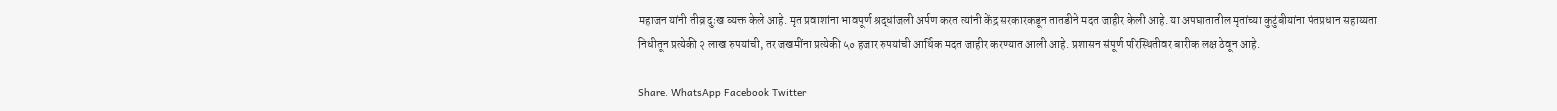महाजन यांनी तीव्र दुःख व्यक्त केले आहे. मृत प्रवाशांना भावपूर्ण श्रद्धांजली अर्पण करत त्यांनी केंद्र सरकारकडून तातडीने मदत जाहीर केली आहे. या अपघातातील मृतांच्या कुटुंबीयांना पंतप्रधान सहाय्यता निधीतून प्रत्येकी २ लाख रुपयांची, तर जखमींना प्रत्येकी ५० हजार रुपयांची आर्थिक मदत जाहीर करण्यात आली आहे. प्रशासन संपूर्ण परिस्थितीवर बारीक लक्ष ठेवून आहे.

Share. WhatsApp Facebook Twitter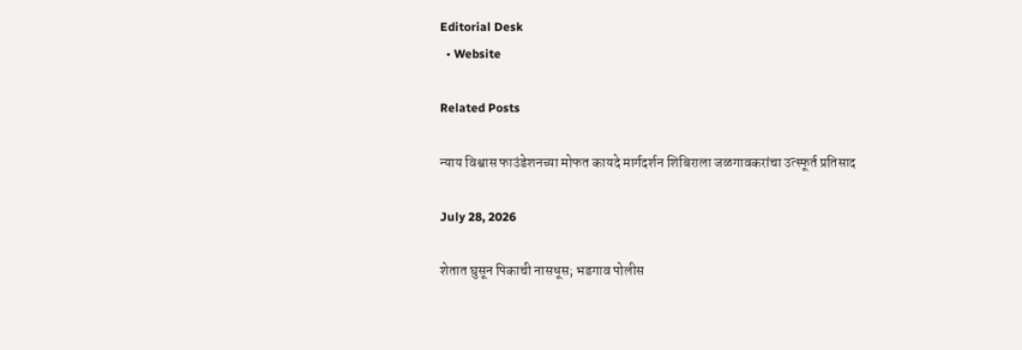Editorial Desk
  • Website

Related Posts

न्याय विश्वास फाउंडेशनच्या मोफत कायदे मार्गदर्शन शिबिराला जळगावकरांचा उत्स्फूर्त प्रतिसाद

July 28, 2026

शेतात घुसून पिकाची नासधूस; भडगाव पोलीस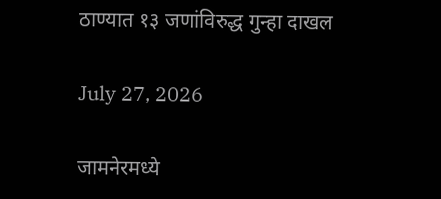ठाण्यात १३ जणांविरुद्ध गुन्हा दाखल

July 27, 2026

जामनेरमध्ये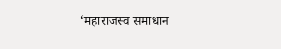‘महाराजस्व समाधान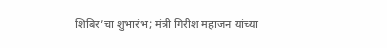शिबिर’चा शुभारंभ; मंत्री गिरीश महाजन यांच्या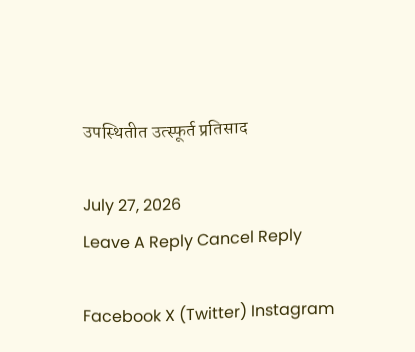उपस्थितीत उत्स्फूर्त प्रतिसाद

July 27, 2026
Leave A Reply Cancel Reply

Facebook X (Twitter) Instagram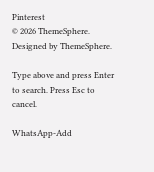Pinterest
© 2026 ThemeSphere. Designed by ThemeSphere.

Type above and press Enter to search. Press Esc to cancel.

WhatsApp-Add